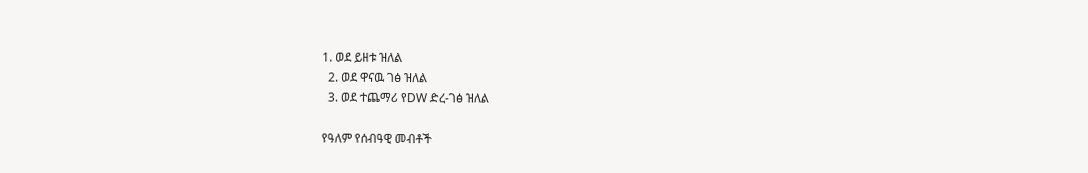1. ወደ ይዘቱ ዝለል
  2. ወደ ዋናዉ ገፅ ዝለል
  3. ወደ ተጨማሪ የDW ድረ-ገፅ ዝለል

የዓለም የሰብዓዊ መብቶች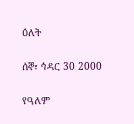ዕለት

ሰኞ፣ ኅዳር 30 2000

የዓለም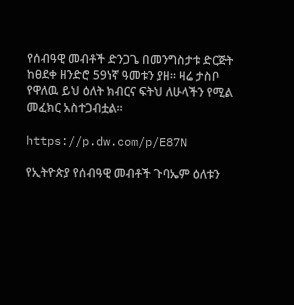የሰብዓዊ መብቶች ድንጋጌ በመንግስታቱ ድርጅት ከፀደቀ ዘንድሮ 59ነኛ ዓመቱን ያዘ። ዛሬ ታስቦ የዋለዉ ይህ ዕለት ክብርና ፍትህ ለሁላችን የሚል መፈክር አስተጋብቷል።

https://p.dw.com/p/E87N

የኢትዮጵያ የሰብዓዊ መብቶች ጉባኤም ዕለቱን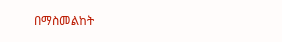በማስመልከት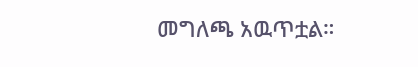መግለጫ አዉጥቷል።